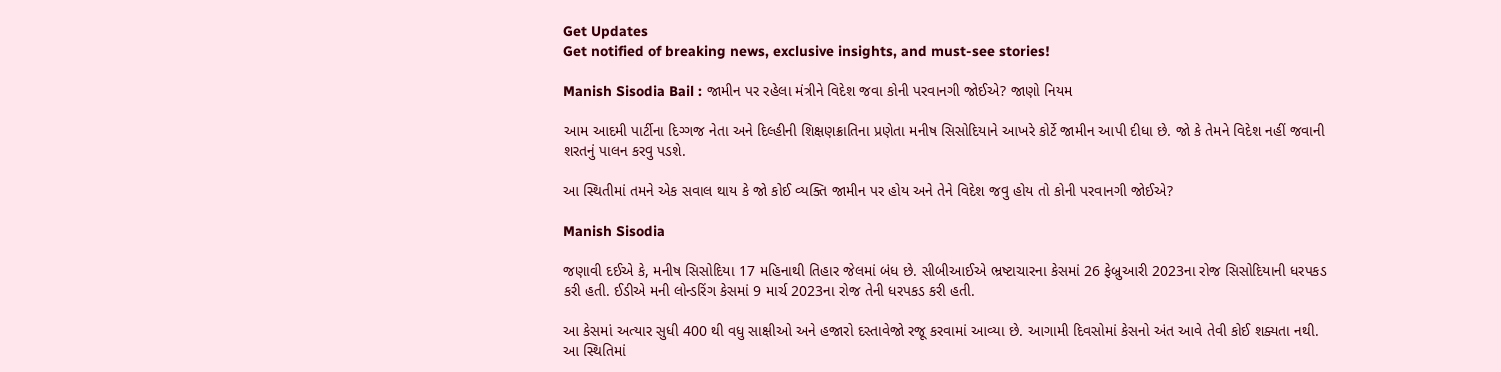Get Updates
Get notified of breaking news, exclusive insights, and must-see stories!

Manish Sisodia Bail : જામીન પર રહેલા મંત્રીને વિદેશ જવા કોની પરવાનગી જોઈએ? જાણો નિયમ

આમ આદમી પાર્ટીના દિગ્ગજ નેતા અને દિલ્હીની શિક્ષણક્રાતિના પ્રણેતા મનીષ સિસોદિયાને આખરે કોર્ટે જામીન આપી દીધા છે. જો કે તેમને વિદેશ નહીં જવાની શરતનું પાલન કરવુ પડશે.

આ સ્થિતીમાં તમને એક સવાલ થાય કે જો કોઈ વ્યક્તિ જામીન પર હોય અને તેને વિદેશ જવુ હોય તો કોની પરવાનગી જોઈએ?

Manish Sisodia

જણાવી દઈએ કે, મનીષ સિસોદિયા 17 મહિનાથી તિહાર જેલમાં બંધ છે. સીબીઆઈએ ભ્રષ્ટાચારના કેસમાં 26 ફેબ્રુઆરી 2023ના રોજ સિસોદિયાની ધરપકડ કરી હતી. ઈડીએ મની લોન્ડરિંગ કેસમાં 9 માર્ચ 2023ના રોજ તેની ધરપકડ કરી હતી.

આ કેસમાં અત્યાર સુધી 400 થી વધુ સાક્ષીઓ અને હજારો દસ્તાવેજો રજૂ કરવામાં આવ્યા છે. આગામી દિવસોમાં કેસનો અંત આવે તેવી કોઈ શક્યતા નથી. આ સ્થિતિમાં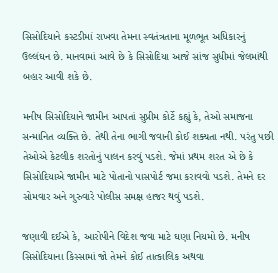સિસોદિયાને કસ્ટડીમાં રાખવા તેમના સ્વતંત્રતાના મૂળભૂત અધિકારનું ઉલ્લંઘન છે. માનવામાં આવે છે કે સિસોદિયા આજે સાંજ સુધીમાં જેલમાંથી બહાર આવી શકે છે.

મનીષ સિસોદિયાને જામીન આપતાં સુપ્રીમ કોર્ટે કહ્યું કે, તેઓ સમાજના સન્માનિત વ્યક્તિ છે. તેથી તેના ભાગી જવાની કોઈ શક્યતા નથી. પરંતુ પછી તેઓએ કેટલીક શરતોનું પાલન કરવું પડશે. જેમાં પ્રથમ શરત એ છે કે સિસોદિયાએ જામીન માટે પોતાનો પાસપોર્ટ જમા કરાવવો પડશે. તેમને દર સોમવાર અને ગુરુવારે પોલીસ સમક્ષ હાજર થવું પડશે.

જણાવી દઈએ કે, આરોપીને વિદેશ જવા માટે ઘણા નિયમો છે. મનીષ સિસોદિયાના કિસ્સામાં જો તેમને કોઈ તાત્કાલિક અથવા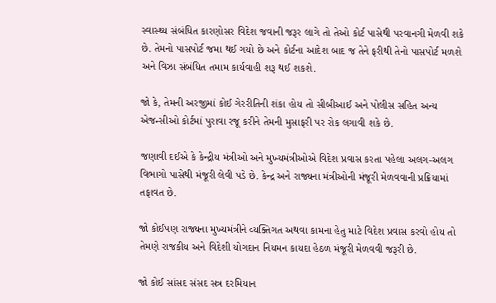સ્વાસ્થ્ય સંબંધિત કારણોસર વિદેશ જવાની જરૂર લાગે તો તેઓ કોર્ટ પાસેથી પરવાનગી મેળવી શકે છે. તેમનો પાસપોર્ટ જમા થઈ ગયો છે અને કોર્ટના આદેશ બાદ જ તેને ફરીથી તેનો પાસપોર્ટ મળશે અને વિઝા સંબંધિત તમામ કાર્યવાહી શરૂ થઈ શકશે.

જો કે, તેમની અરજીમાં કોઈ ગેરરીતિની શંકા હોય તો સીબીઆઈ અને પોલીસ સહિત અન્ય એજન્સીઓ કોર્ટમાં પુરાવા રજૂ કરીને તેમની મુસાફરી પર રોક લગાવી શકે છે.

જણાવી દઈએ કે કેન્દ્રીય મંત્રીઓ અને મુખ્યમંત્રીઓએ વિદેશ પ્રવાસ કરતા પહેલા અલગ-અલગ વિભાગો પાસેથી મંજૂરી લેવી પડે છે. કેન્દ્ર અને રાજ્યના મંત્રીઓની મંજૂરી મેળવવાની પ્રક્રિયામાં તફાવત છે.

જો કોઈપણ રાજ્યના મુખ્યમંત્રીને વ્યક્તિગત અથવા કામના હેતુ માટે વિદેશ પ્રવાસ કરવો હોય તો તેમણે રાજકીય અને વિદેશી યોગદાન નિયમન કાયદા હેઠળ મંજૂરી મેળવવી જરૂરી છે.

જો કોઈ સાંસદ સંસદ સત્ર દરમિયાન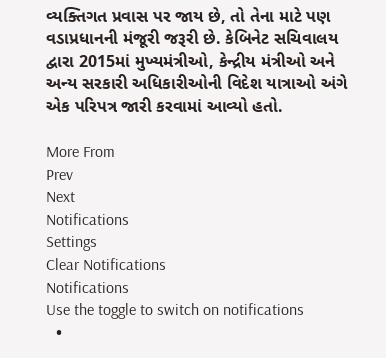વ્યક્તિગત પ્રવાસ પર જાય છે, તો તેના માટે પણ વડાપ્રધાનની મંજૂરી જરૂરી છે. કેબિનેટ સચિવાલય દ્વારા 2015માં મુખ્યમંત્રીઓ, કેન્દ્રીય મંત્રીઓ અને અન્ય સરકારી અધિકારીઓની વિદેશ યાત્રાઓ અંગે એક પરિપત્ર જારી કરવામાં આવ્યો હતો.

More From
Prev
Next
Notifications
Settings
Clear Notifications
Notifications
Use the toggle to switch on notifications
  •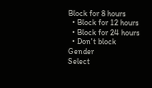Block for 8 hours
  • Block for 12 hours
  • Block for 24 hours
  • Don't block
Gender
Select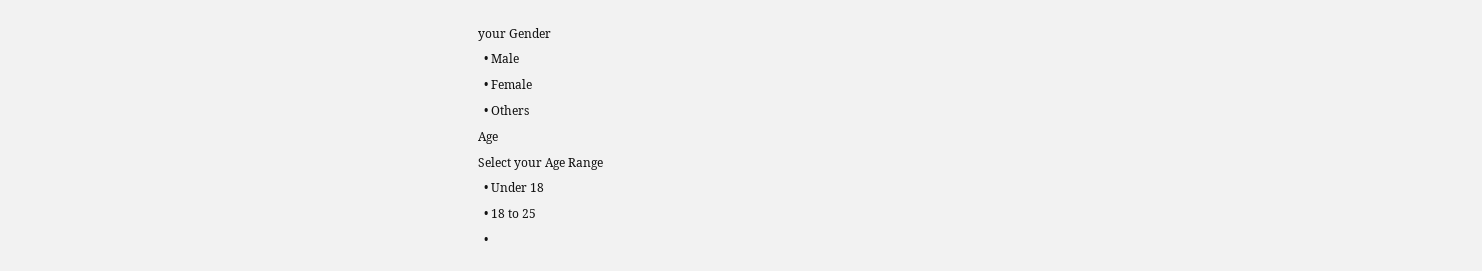your Gender
  • Male
  • Female
  • Others
Age
Select your Age Range
  • Under 18
  • 18 to 25
  •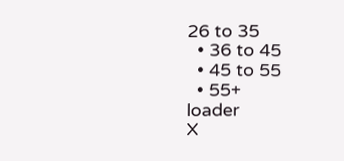26 to 35
  • 36 to 45
  • 45 to 55
  • 55+
loader
X